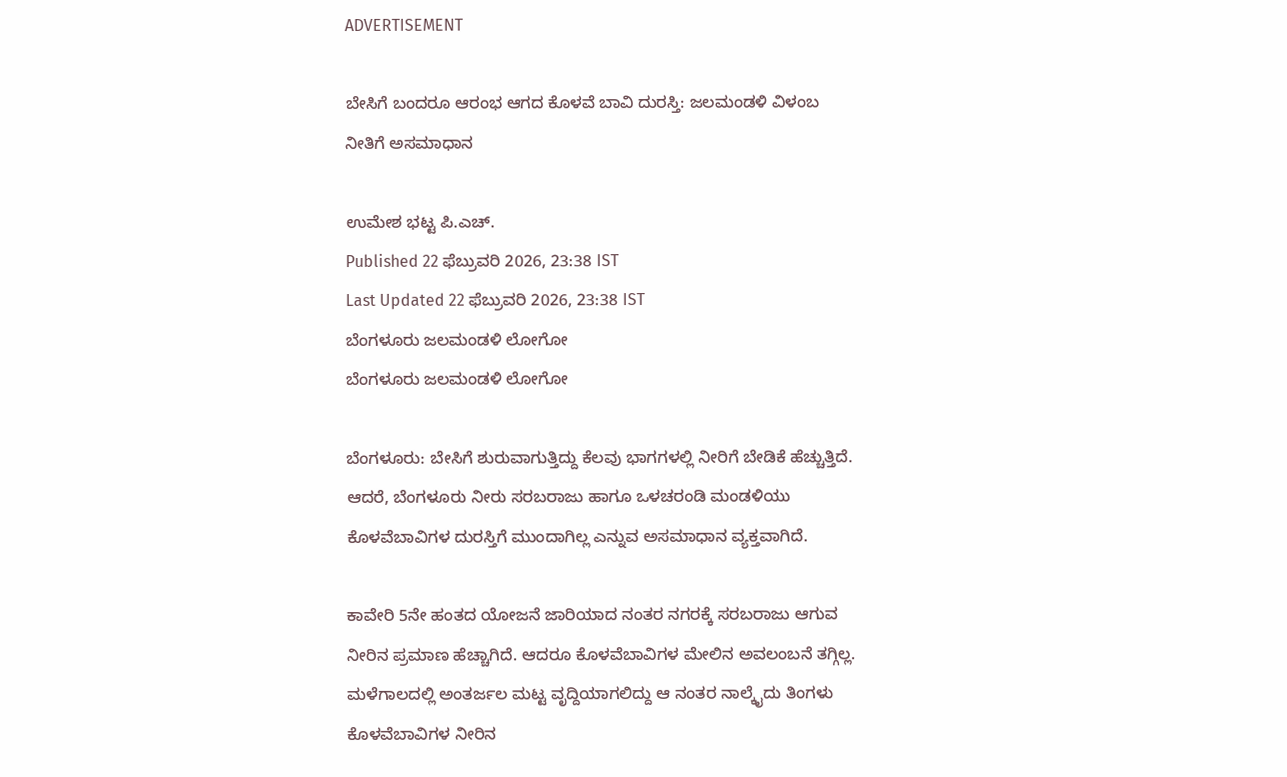ADVERTISEMENT

ಬೇಸಿಗೆ ಬಂದರೂ ಆರಂಭ ಆಗದ ಕೊಳವೆ ಬಾವಿ ದುರಸ್ತಿ: ಜಲಮಂಡಳಿ ವಿಳಂಬ ನೀತಿಗೆ ಅಸಮಾಧಾನ

ಉಮೇಶ ಭಟ್ಟ ಪಿ.ಎಚ್.
Published 22 ಫೆಬ್ರುವರಿ 2026, 23:38 IST
Last Updated 22 ಫೆಬ್ರುವರಿ 2026, 23:38 IST
ಬೆಂಗಳೂರು ಜಲಮಂಡಳಿ ಲೋಗೋ
ಬೆಂಗಳೂರು ಜಲಮಂಡಳಿ ಲೋಗೋ

ಬೆಂಗಳೂರು: ಬೇಸಿಗೆ ಶುರುವಾಗುತ್ತಿದ್ದು ಕೆಲವು ಭಾಗಗಳಲ್ಲಿ ನೀರಿಗೆ ಬೇಡಿಕೆ ಹೆಚ್ಚುತ್ತಿದೆ. ಆದರೆ, ಬೆಂಗಳೂರು ನೀರು ಸರಬರಾಜು ಹಾಗೂ ಒಳಚರಂಡಿ ಮಂಡಳಿಯು ಕೊಳವೆಬಾವಿಗಳ ದುರಸ್ತಿಗೆ ಮುಂದಾಗಿಲ್ಲ ಎನ್ನುವ ಅಸಮಾಧಾನ ವ್ಯಕ್ತವಾಗಿದೆ.

ಕಾವೇರಿ 5ನೇ ಹಂತದ ಯೋಜನೆ ಜಾರಿಯಾದ ನಂತರ ನಗರಕ್ಕೆ ಸರಬರಾಜು ಆಗುವ ನೀರಿನ ಪ್ರಮಾಣ ಹೆಚ್ಚಾಗಿದೆ. ಆದರೂ ಕೊಳವೆಬಾವಿಗಳ ಮೇಲಿನ ಅವಲಂಬನೆ ತಗ್ಗಿಲ್ಲ. ಮಳೆಗಾಲದಲ್ಲಿ ಅಂತರ್ಜಲ ಮಟ್ಟ ವೃದ್ದಿಯಾಗಲಿದ್ದು ಆ ನಂತರ ನಾಲ್ಕೈದು ತಿಂಗಳು ಕೊಳವೆಬಾವಿಗಳ ನೀರಿನ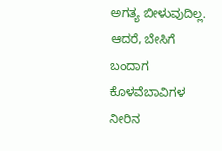ಅಗತ್ಯ ಬೀಳುವುದಿಲ್ಲ. ಆದರೆ, ಬೇಸಿಗೆ ಬಂದಾಗ ಕೊಳವೆಬಾವಿಗಳ ನೀರಿನ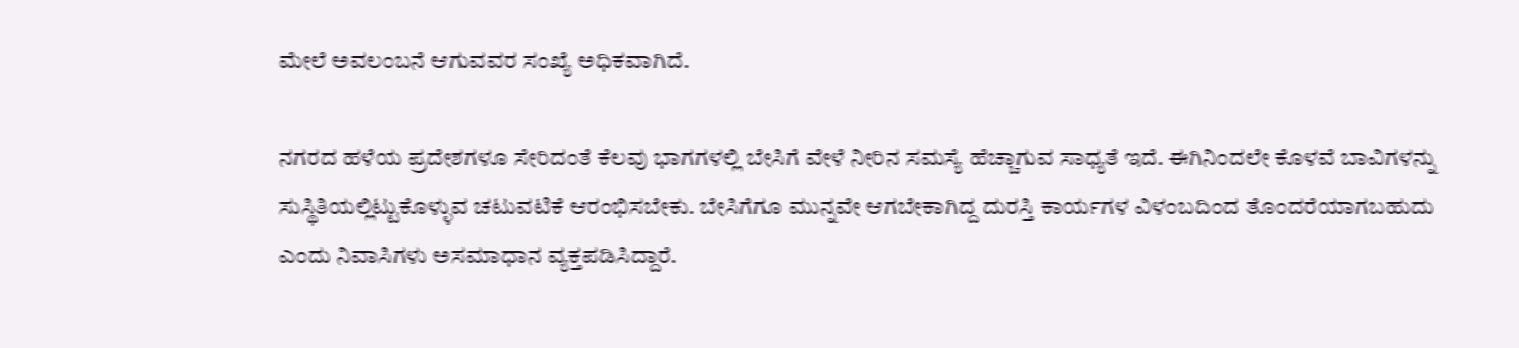ಮೇಲೆ ಅವಲಂಬನೆ ಆಗುವವರ ಸಂಖ್ಯೆ ಅಧಿಕವಾಗಿದೆ.

ನಗರದ ಹಳೆಯ ಪ್ರದೇಶಗಳೂ ಸೇರಿದಂತೆ ಕೆಲವು ಭಾಗಗಳಲ್ಲಿ ಬೇಸಿಗೆ ವೇಳೆ ನೀರಿನ ಸಮಸ್ಯೆ ಹೆಚ್ಚಾಗುವ ಸಾಧ್ಯತೆ ಇದೆ. ಈಗಿನಿಂದಲೇ ಕೊಳವೆ ಬಾವಿಗಳನ್ನು ಸುಸ್ಥಿತಿಯಲ್ಲಿಟ್ಟುಕೊಳ್ಳುವ ಚಟುವಟಿಕೆ ಆರಂಭಿಸಬೇಕು. ಬೇಸಿಗೆಗೂ ಮುನ್ನವೇ ಆಗಬೇಕಾಗಿದ್ದ ದುರಸ್ತಿ ಕಾರ್ಯಗಳ ವಿಳಂಬದಿಂದ ತೊಂದರೆಯಾಗಬಹುದು ಎಂದು ನಿವಾಸಿಗಳು ಅಸಮಾಧಾನ ವ್ಯಕ್ತಪಡಿಸಿದ್ದಾರೆ.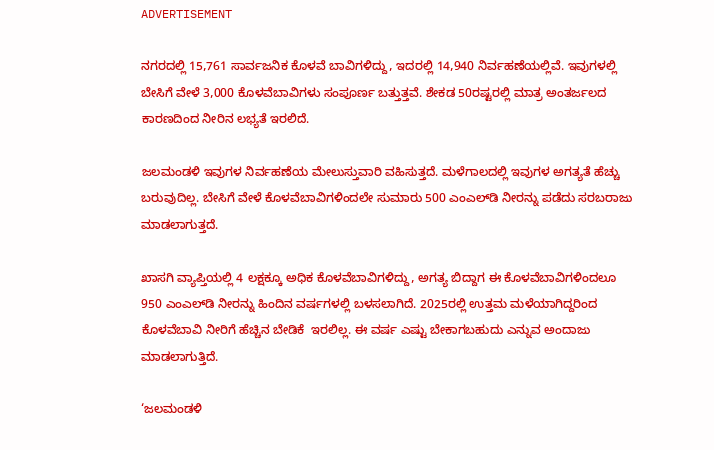ADVERTISEMENT

ನಗರದಲ್ಲಿ 15,761 ಸಾರ್ವಜನಿಕ ಕೊಳವೆ ಬಾವಿಗಳಿದ್ದು, ಇದರಲ್ಲಿ 14,940 ನಿರ್ವಹಣೆಯಲ್ಲಿವೆ. ಇವುಗಳಲ್ಲಿ ಬೇಸಿಗೆ ವೇಳೆ 3,000 ಕೊಳವೆಬಾವಿಗಳು ಸಂಪೂರ್ಣ ಬತ್ತುತ್ತವೆ. ಶೇಕಡ 50ರಷ್ಟರಲ್ಲಿ ಮಾತ್ರ ಅಂತರ್ಜಲದ ಕಾರಣದಿಂದ ನೀರಿನ ಲಭ್ಯತೆ ಇರಲಿದೆ.

ಜಲಮಂಡಳಿ ಇವುಗಳ ನಿರ್ವಹಣೆಯ ಮೇಲುಸ್ತುವಾರಿ ವಹಿಸುತ್ತದೆ. ಮಳೆಗಾಲದಲ್ಲಿ ಇವುಗಳ ಅಗತ್ಯತೆ ಹೆಚ್ಚು ಬರುವುದಿಲ್ಲ. ಬೇಸಿಗೆ ವೇಳೆ ಕೊಳವೆಬಾವಿಗಳಿಂದಲೇ ಸುಮಾರು 500 ಎಂಎಲ್‌ಡಿ ನೀರನ್ನು ಪಡೆದು ಸರಬರಾಜು ಮಾಡಲಾಗುತ್ತದೆ.

ಖಾಸಗಿ ವ್ಯಾಪ್ತಿಯಲ್ಲಿ 4 ಲಕ್ಷಕ್ಕೂ ಅಧಿಕ ಕೊಳವೆಬಾವಿಗಳಿದ್ದು, ಅಗತ್ಯ ಬಿದ್ದಾಗ ಈ ಕೊಳವೆಬಾವಿಗಳಿಂದಲೂ 950 ಎಂಎಲ್‌ಡಿ ನೀರನ್ನು ಹಿಂದಿನ ವರ್ಷಗಳಲ್ಲಿ ಬಳಸಲಾಗಿದೆ. 2025ರಲ್ಲಿ ಉತ್ತಮ ಮಳೆಯಾಗಿದ್ದರಿಂದ ಕೊಳವೆಬಾವಿ ನೀರಿಗೆ ಹೆಚ್ಚಿನ ಬೇಡಿಕೆ  ಇರಲಿಲ್ಲ. ಈ ವರ್ಷ ಎಷ್ಟು ಬೇಕಾಗಬಹುದು ಎನ್ನುವ ಅಂದಾಜು ಮಾಡಲಾಗುತ್ತಿದೆ.

‘ಜಲಮಂಡಳಿ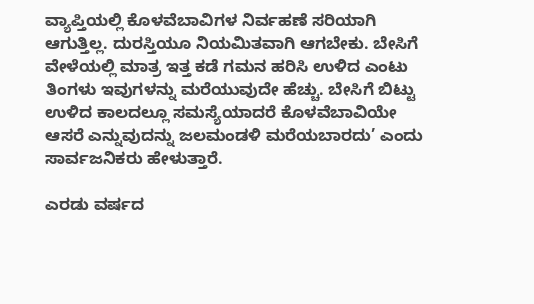ವ್ಯಾಪ್ತಿಯಲ್ಲಿ ಕೊಳವೆಬಾವಿಗಳ ನಿರ್ವಹಣೆ ಸರಿಯಾಗಿ ಆಗುತ್ತಿಲ್ಲ. ದುರಸ್ತಿಯೂ ನಿಯಮಿತವಾಗಿ ಆಗಬೇಕು. ಬೇಸಿಗೆ ವೇಳೆಯಲ್ಲಿ ಮಾತ್ರ ಇತ್ತ ಕಡೆ ಗಮನ ಹರಿಸಿ ಉಳಿದ ಎಂಟು ತಿಂಗಳು ಇವುಗಳನ್ನು ಮರೆಯುವುದೇ ಹೆಚ್ಚು. ಬೇಸಿಗೆ ಬಿಟ್ಟು ಉಳಿದ ಕಾಲದಲ್ಲೂ ಸಮಸ್ಯೆಯಾದರೆ ಕೊಳವೆಬಾವಿಯೇ ಆಸರೆ ಎನ್ನುವುದನ್ನು ಜಲಮಂಡಳಿ ಮರೆಯಬಾರದು’ ಎಂದು ಸಾರ್ವಜನಿಕರು ಹೇಳುತ್ತಾರೆ.

ಎರಡು ವರ್ಷದ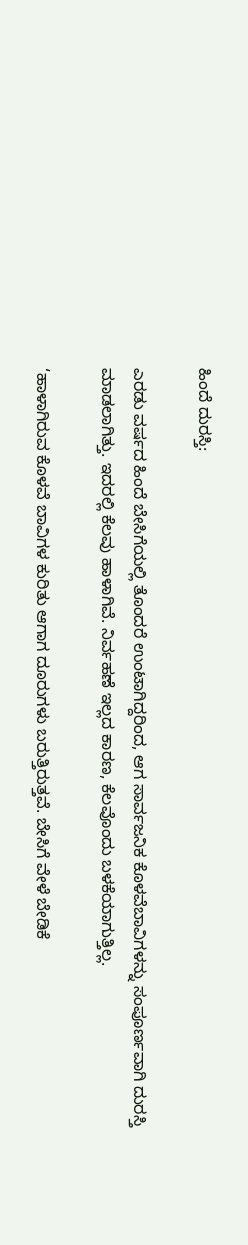ಹಿಂದೆ ದುರಸ್ತಿ:

ಎರಡು ವರ್ಷದ ಹಿಂದೆ ಬೇಸಿಗೆಯಲ್ಲಿ ತೊಂದರೆ ಉಂಟಾಗಿದ್ದರಿಂದ, ಆಗ ಸಾರ್ವಜನಿಕ ಕೊಳವೆಬಾವಿಗಳನ್ನು ಸಂಪೂರ್ಣವಾಗಿ ದುರಸ್ತಿ ಮಾಡಲಾಗಿತ್ತು. ಇದರಲ್ಲಿ ಕೆಲವು ಹಾಳಾಗಿವೆ. ನಿರ್ವಹಣೆ ಇಲ್ಲದ ಕಾರಣ, ಕೆಲವೊಂದು ಬಳಕೆಯಾಗುತ್ತಿಲ್ಲ.

‘ಹಾಳಾಗಿರುವ ಕೊಳವೆ ಬಾವಿಗಳ ಕುರಿತು ಆಗಾಗ ದೂರುಗಳು ಬರುತ್ತಿರುತ್ತವೆ. ಬೇಸಿಗೆ ವೇಳೆ ಬೇಡಿಕೆ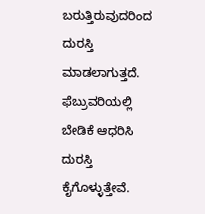ಬರುತ್ತಿರುವುದರಿಂದ ದುರಸ್ತಿ ಮಾಡಲಾಗುತ್ತದೆ. ಫೆಬ್ರುವರಿಯಲ್ಲಿ ಬೇಡಿಕೆ ಆಧರಿಸಿ ದುರಸ್ತಿ ಕೈಗೊಳ್ಳುತ್ತೇವೆ.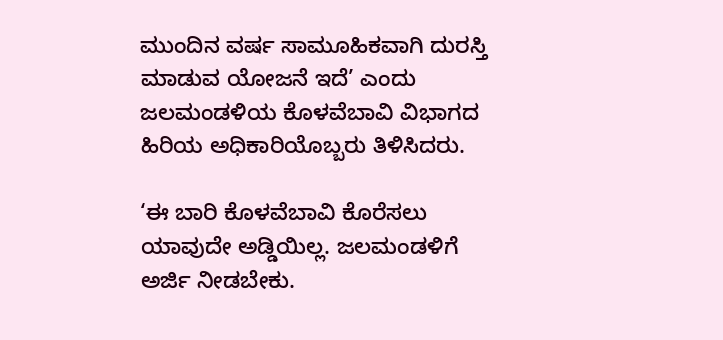ಮುಂದಿನ ವರ್ಷ ಸಾಮೂಹಿಕವಾಗಿ ದುರಸ್ತಿ ಮಾಡುವ ಯೋಜನೆ ಇದೆ’ ಎಂದು ಜಲಮಂಡಳಿಯ ಕೊಳವೆಬಾವಿ ವಿಭಾಗದ ಹಿರಿಯ ಅಧಿಕಾರಿಯೊಬ್ಬರು ತಿಳಿಸಿದರು.

‘ಈ ಬಾರಿ ಕೊಳವೆಬಾವಿ ಕೊರೆಸಲು ಯಾವುದೇ ಅಡ್ಡಿಯಿಲ್ಲ. ಜಲಮಂಡಳಿಗೆ ಅರ್ಜಿ ನೀಡಬೇಕು.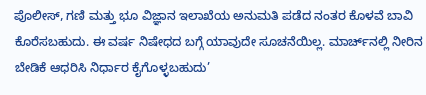ಪೊಲೀಸ್‌, ಗಣಿ ಮತ್ತು ಭೂ ವಿಜ್ಞಾನ ಇಲಾಖೆಯ ಅನುಮತಿ ಪಡೆದ ನಂತರ ಕೊಳವೆ ಬಾವಿ ಕೊರೆಸಬಹುದು. ಈ ವರ್ಷ ನಿಷೇಧದ ಬಗ್ಗೆ ಯಾವುದೇ ಸೂಚನೆಯಿಲ್ಲ. ಮಾರ್ಚ್‌ನಲ್ಲಿ ನೀರಿನ ಬೇಡಿಕೆ ಆಧರಿಸಿ ನಿರ್ಧಾರ ಕೈಗೊಳ್ಳಬಹುದು’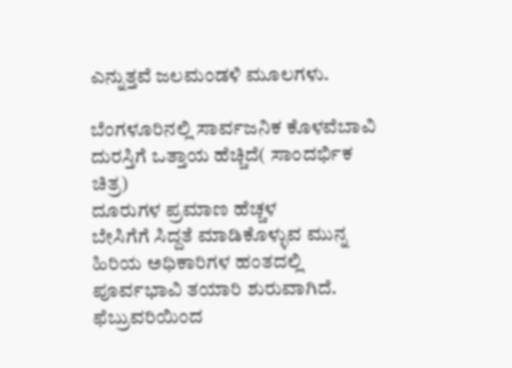ಎನ್ನುತ್ತವೆ ಜಲಮಂಡಳಿ ಮೂಲಗಳು.

ಬೆಂಗಳೂರಿನಲ್ಲಿ ಸಾರ್ವಜನಿಕ ಕೊಳವೆಬಾವಿ ದುರಸ್ತಿಗೆ ಒತ್ತಾಯ ಹೆಚ್ಚಿದೆ( ಸಾಂದರ್ಭಿಕ ಚಿತ್ರ)
ದೂರುಗಳ ಪ್ರಮಾಣ ಹೆಚ್ಚಳ
ಬೇಸಿಗೆಗೆ ಸಿದ್ದತೆ ಮಾಡಿಕೊಳ್ಳುವ ಮುನ್ನ ಹಿರಿಯ ಅಧಿಕಾರಿಗಳ ಹಂತದಲ್ಲಿ ಪೂರ್ವಭಾವಿ ತಯಾರಿ ಶುರುವಾಗಿದೆ. ಫೆಬ್ರುವರಿಯಿಂದ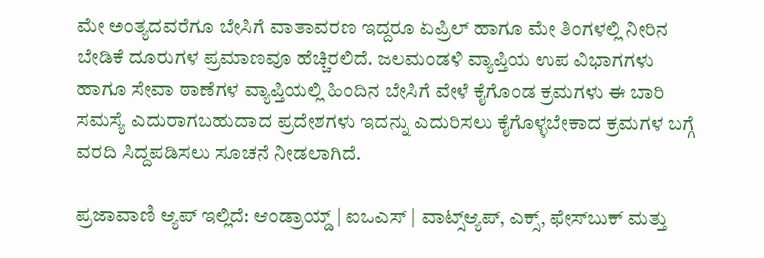ಮೇ ಅಂತ್ಯದವರೆಗೂ ಬೇಸಿಗೆ ವಾತಾವರಣ ಇದ್ದರೂ ಏಪ್ರಿಲ್‌ ಹಾಗೂ ಮೇ ತಿಂಗಳಲ್ಲಿ ನೀರಿನ ಬೇಡಿಕೆ ದೂರುಗಳ ಪ್ರಮಾಣವೂ ‌ಹೆಚ್ಚಿರಲಿದೆ. ಜಲಮಂಡಳಿ ವ್ಯಾಪ್ತಿಯ ಉಪ ವಿಭಾಗಗಳು ಹಾಗೂ ಸೇವಾ ಠಾಣೆಗಳ ವ್ಯಾಪ್ತಿಯಲ್ಲಿ ಹಿಂದಿನ ಬೇಸಿಗೆ ವೇಳೆ ಕೈಗೊಂಡ ಕ್ರಮಗಳು ಈ ಬಾರಿ ಸಮಸ್ಯೆ ಎದುರಾಗಬಹುದಾದ ಪ್ರದೇಶಗಳು ಇದನ್ನು ಎದುರಿಸಲು ಕೈಗೊಳ್ಳಬೇಕಾದ ಕ್ರಮಗಳ ಬಗ್ಗೆ ವರದಿ ಸಿದ್ದಪಡಿಸಲು ಸೂಚನೆ ನೀಡಲಾಗಿದೆ.

ಪ್ರಜಾವಾಣಿ ಆ್ಯಪ್ ಇಲ್ಲಿದೆ: ಆಂಡ್ರಾಯ್ಡ್ | ಐಒಎಸ್ | ವಾಟ್ಸ್ಆ್ಯಪ್, ಎಕ್ಸ್, ಫೇಸ್‌ಬುಕ್ ಮತ್ತು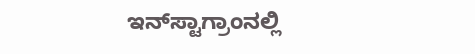ಇನ್‌ಸ್ಟಾಗ್ರಾಂನಲ್ಲಿ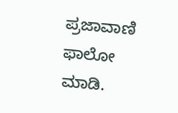ಪ್ರಜಾವಾಣಿ ಫಾಲೋ ಮಾಡಿ.